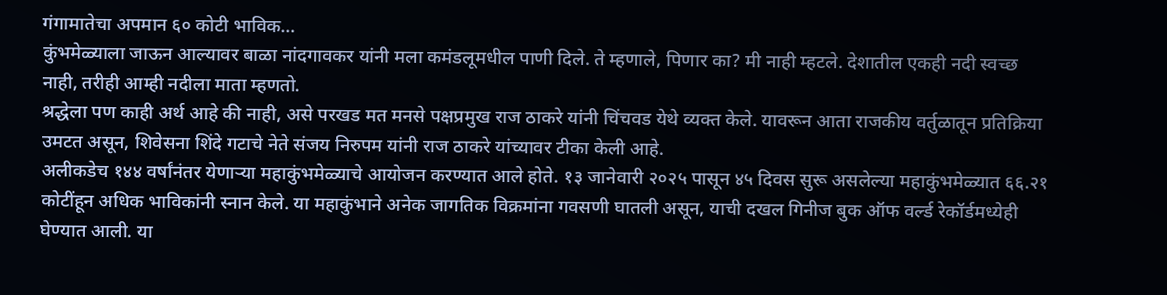गंगामातेचा अपमान ६० कोटी भाविक…
कुंभमेळ्याला जाऊन आल्यावर बाळा नांदगावकर यांनी मला कमंडलूमधील पाणी दिले. ते म्हणाले, पिणार का? मी नाही म्हटले. देशातील एकही नदी स्वच्छ नाही, तरीही आम्ही नदीला माता म्हणतो.
श्रद्धेला पण काही अर्थ आहे की नाही, असे परखड मत मनसे पक्षप्रमुख राज ठाकरे यांनी चिंचवड येथे व्यक्त केले. यावरून आता राजकीय वर्तुळातून प्रतिक्रिया उमटत असून, शिवेसना शिंदे गटाचे नेते संजय निरुपम यांनी राज ठाकरे यांच्यावर टीका केली आहे.
अलीकडेच १४४ वर्षांनंतर येणाऱ्या महाकुंभमेळ्याचे आयोजन करण्यात आले होते. १३ जानेवारी २०२५ पासून ४५ दिवस सुरू असलेल्या महाकुंभमेळ्यात ६६.२१ कोटींहून अधिक भाविकांनी स्नान केले. या महाकुंभाने अनेक जागतिक विक्रमांना गवसणी घातली असून, याची दखल गिनीज बुक ऑफ वर्ल्ड रेकॉर्डमध्येही घेण्यात आली. या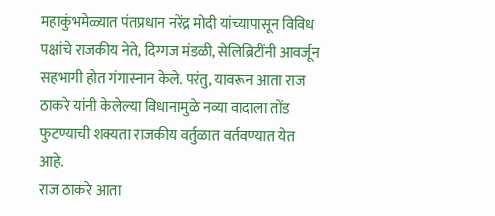महाकुंभमेळ्यात पंतप्रधान नरेंद्र मोदी यांच्यापासून विविध पक्षांचे राजकीय नेते, दिग्गज मंडळी, सेलिब्रिटींनी आवर्जून सहभागी होत गंगास्नान केले. परंतु, यावरून आता राज ठाकरे यांनी केलेल्या विधानामुळे नव्या वादाला तोंड फुटण्याची शक्यता राजकीय वर्तुळात वर्तवण्यात येत आहे.
राज ठाकरे आता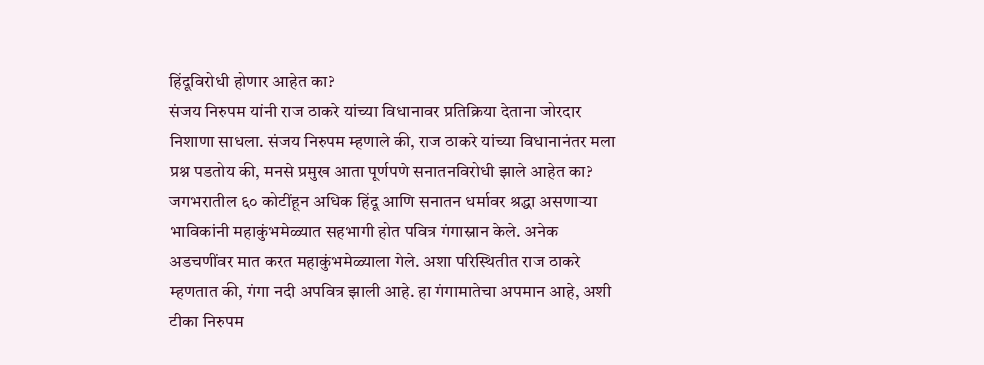हिंदूविरोधी होणार आहेत का?
संजय निरुपम यांनी राज ठाकरे यांच्या विधानावर प्रतिक्रिया देताना जोरदार निशाणा साधला. संजय निरुपम म्हणाले की, राज ठाकरे यांच्या विधानानंतर मला प्रश्न पडतोय की, मनसे प्रमुख आता पूर्णपणे सनातनविरोधी झाले आहेत का? जगभरातील ६० कोटींहून अधिक हिंदू आणि सनातन धर्मावर श्रद्धा असणाऱ्या भाविकांनी महाकुंभमेळ्यात सहभागी होत पवित्र गंगास्नान केले. अनेक अडचणींवर मात करत महाकुंभमेळ्याला गेले. अशा परिस्थितीत राज ठाकरे म्हणतात की, गंगा नदी अपवित्र झाली आहे. हा गंगामातेचा अपमान आहे, अशी टीका निरुपम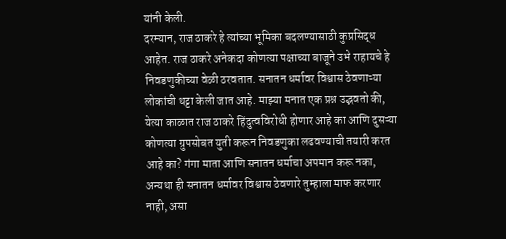यांनी केली.
दरम्यान, राज ठाकरे हे त्यांच्या भूमिका बदलण्यासाठी कुप्रसिद्ध आहेत. राज ठाकरे अनेकदा कोणत्या पक्षाच्या बाजूने उभे राहायचे हे निवडणुकीच्या वेळी ठरवतात. सनातन धर्मावर विश्वास ठेवणाऱ्या लोकांची थट्टा केली जात आहे. माझ्या मनात एक प्रश्न उद्भवतो की, येत्या काळात राज ठाकरे हिंदुत्वविरोधी होणार आहे का आणि दुसऱ्या कोणत्या ग्रुपसोबत युती करून निवडणुका लढवण्याची तयारी करत आहे का? गंगा माता आणि सनातन धर्माचा अपमान करू नका, अन्यथा ही सनातन धर्मावर विश्वास ठेवणारे तुम्हाला माफ करणार नाही, असा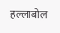हल्लाबोल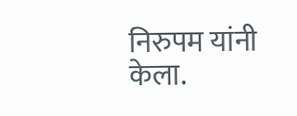निरुपम यांनी केला.